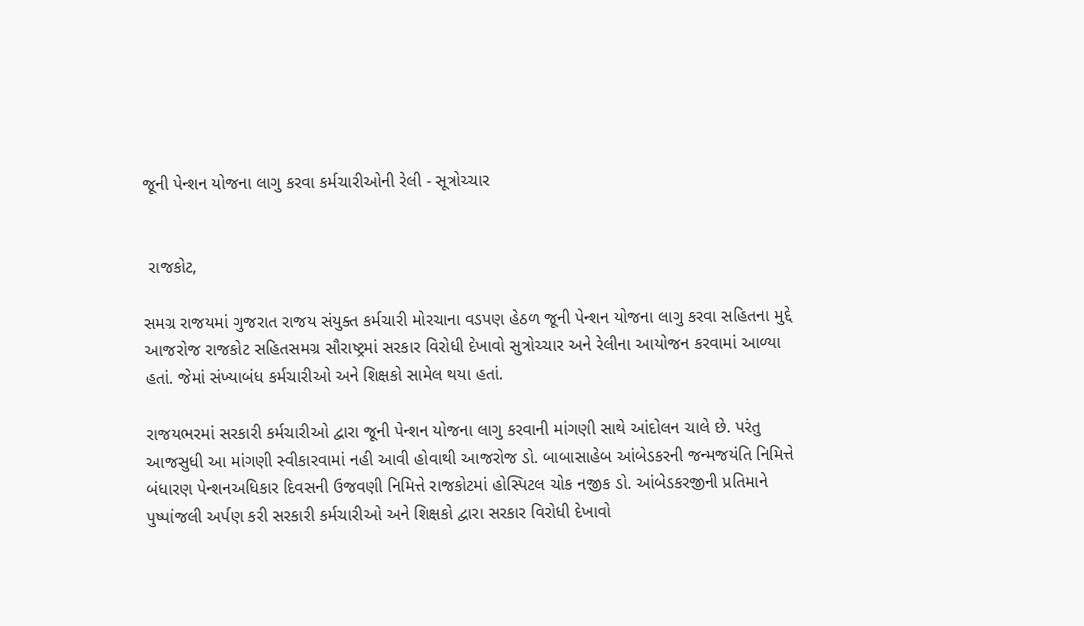જૂની પેન્શન યોજના લાગુ કરવા કર્મચારીઓની રેલી - સૂત્રોચ્ચાર


 રાજકોટ,

સમગ્ર રાજયમાં ગુજરાત રાજય સંયુક્ત કર્મચારી મોરચાના વડપણ હેઠળ જૂની પેન્શન યોજના લાગુ કરવા સહિતના મુદ્દે આજરોજ રાજકોટ સહિતસમગ્ર સૌરાષ્ટ્રમાં સરકાર વિરોધી દેખાવો સુત્રોચ્ચાર અને રેલીના આયોજન કરવામાં આળ્યા હતાં. જેમાં સંખ્યાબંધ કર્મચારીઓ અને શિક્ષકો સામેલ થયા હતાં.

રાજયભરમાં સરકારી કર્મચારીઓ દ્વારા જૂની પેન્શન યોજના લાગુ કરવાની માંગણી સાથે આંદોલન ચાલે છે. પરંતુ આજસુધી આ માંગણી સ્વીકારવામાં નહી આવી હોવાથી આજરોજ ડો. બાબાસાહેબ આંબેડકરની જન્મજયંતિ નિમિત્તે બંધારણ પેન્શનઅધિકાર દિવસની ઉજવણી નિમિત્તે રાજકોટમાં હોસ્પિટલ ચોક નજીક ડો. આંબેડકરજીની પ્રતિમાને પુષ્પાંજલી અર્પણ કરી સરકારી કર્મચારીઓ અને શિક્ષકો દ્વારા સરકાર વિરોધી દેખાવો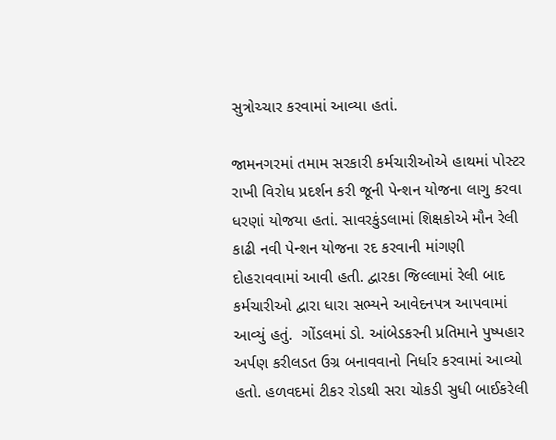સુત્રોચ્ચાર કરવામાં આવ્યા હતાં.

જામનગરમાં તમામ સરકારી કર્મચારીઓએ હાથમાં પોસ્ટર રાખી વિરોધ પ્રદર્શન કરી જૂની પેન્શન યોજના લાગુ કરવા ધરણાં યોજયા હતાં. સાવરકુંડલામાં શિક્ષકોએ મૌન રેલી કાઢી નવી પેન્શન યોજના રદ કરવાની માંગણી દોહરાવવામાં આવી હતી. દ્વારકા જિલ્લામાં રેલી બાદ કર્મચારીઓ દ્વારા ધારા સભ્યને આવેદનપત્ર આપવામાં આવ્યું હતું.  ગોંડલમાં ડો. આંબેડકરની પ્રતિમાને પુષ્પહાર અર્પણ કરીલડત ઉગ્ર બનાવવાનો નિર્ધાર કરવામાં આવ્યો હતો. હળવદમાં ટીકર રોડથી સરા ચોકડી સુધી બાઈકરેલી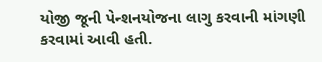યોજી જૂની પેન્શનયોજના લાગુ કરવાની માંગણી કરવામાં આવી હતી.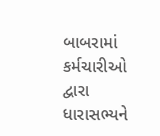બાબરામાં કર્મચારીઓ દ્વારા ધારાસભ્યને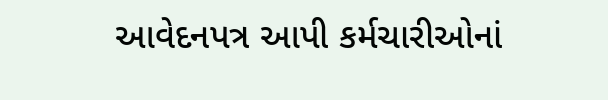આવેદનપત્ર આપી કર્મચારીઓનાં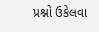પ્રશ્નો ઉકેલવા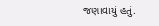જણાવાયું હતું.